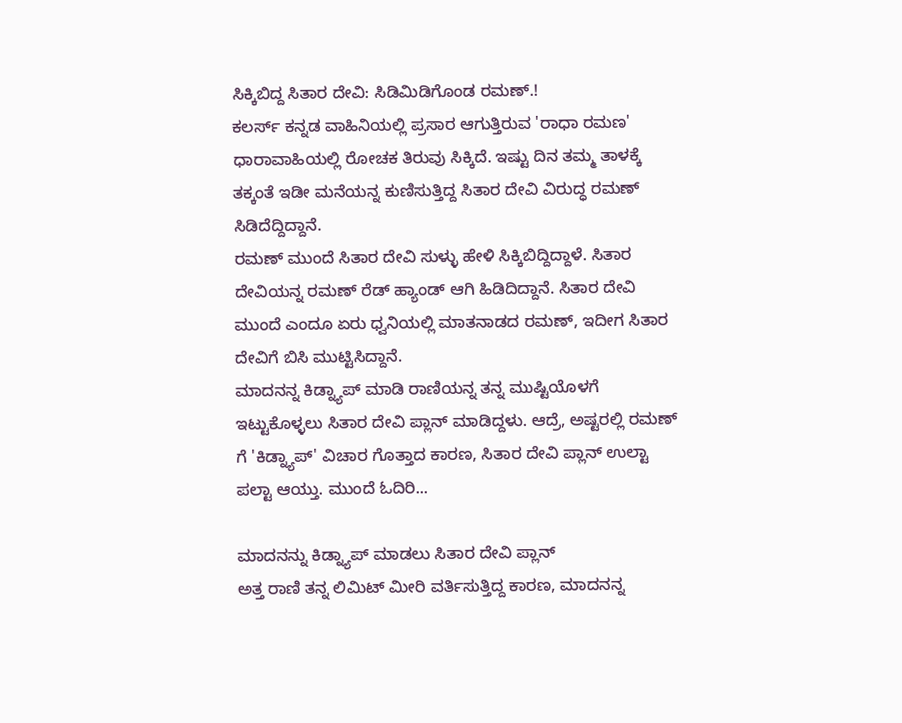ಸಿಕ್ಕಿಬಿದ್ದ ಸಿತಾರ ದೇವಿ: ಸಿಡಿಮಿಡಿಗೊಂಡ ರಮಣ್.!
ಕಲರ್ಸ್ ಕನ್ನಡ ವಾಹಿನಿಯಲ್ಲಿ ಪ್ರಸಾರ ಆಗುತ್ತಿರುವ 'ರಾಧಾ ರಮಣ' ಧಾರಾವಾಹಿಯಲ್ಲಿ ರೋಚಕ ತಿರುವು ಸಿಕ್ಕಿದೆ. ಇಷ್ಟು ದಿನ ತಮ್ಮ ತಾಳಕ್ಕೆ ತಕ್ಕಂತೆ ಇಡೀ ಮನೆಯನ್ನ ಕುಣಿಸುತ್ತಿದ್ದ ಸಿತಾರ ದೇವಿ ವಿರುದ್ಧ ರಮಣ್ ಸಿಡಿದೆದ್ದಿದ್ದಾನೆ.
ರಮಣ್ ಮುಂದೆ ಸಿತಾರ ದೇವಿ ಸುಳ್ಳು ಹೇಳಿ ಸಿಕ್ಕಿಬಿದ್ದಿದ್ದಾಳೆ. ಸಿತಾರ ದೇವಿಯನ್ನ ರಮಣ್ ರೆಡ್ ಹ್ಯಾಂಡ್ ಆಗಿ ಹಿಡಿದಿದ್ದಾನೆ. ಸಿತಾರ ದೇವಿ ಮುಂದೆ ಎಂದೂ ಏರು ಧ್ವನಿಯಲ್ಲಿ ಮಾತನಾಡದ ರಮಣ್, ಇದೀಗ ಸಿತಾರ ದೇವಿಗೆ ಬಿಸಿ ಮುಟ್ಟಿಸಿದ್ದಾನೆ.
ಮಾದನನ್ನ ಕಿಡ್ನ್ಯಾಪ್ ಮಾಡಿ ರಾಣಿಯನ್ನ ತನ್ನ ಮುಷ್ಟಿಯೊಳಗೆ ಇಟ್ಟುಕೊಳ್ಳಲು ಸಿತಾರ ದೇವಿ ಪ್ಲಾನ್ ಮಾಡಿದ್ದಳು. ಆದ್ರೆ, ಅಷ್ಟರಲ್ಲಿ ರಮಣ್ ಗೆ 'ಕಿಡ್ನ್ಯಾಪ್' ವಿಚಾರ ಗೊತ್ತಾದ ಕಾರಣ, ಸಿತಾರ ದೇವಿ ಪ್ಲಾನ್ ಉಲ್ಟಾ ಪಲ್ಟಾ ಆಯ್ತು. ಮುಂದೆ ಓದಿರಿ...

ಮಾದನನ್ನು ಕಿಡ್ನ್ಯಾಪ್ ಮಾಡಲು ಸಿತಾರ ದೇವಿ ಪ್ಲಾನ್
ಅತ್ತ ರಾಣಿ ತನ್ನ ಲಿಮಿಟ್ ಮೀರಿ ವರ್ತಿಸುತ್ತಿದ್ದ ಕಾರಣ, ಮಾದನನ್ನ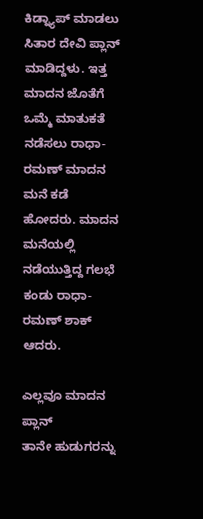ಕಿಡ್ನ್ಯಾಪ್ ಮಾಡಲು ಸಿತಾರ ದೇವಿ ಪ್ಲಾನ್ ಮಾಡಿದ್ದಳು. ಇತ್ತ ಮಾದನ ಜೊತೆಗೆ ಒಮ್ಮೆ ಮಾತುಕತೆ ನಡೆಸಲು ರಾಧಾ-ರಮಣ್ ಮಾದನ ಮನೆ ಕಡೆ ಹೋದರು. ಮಾದನ ಮನೆಯಲ್ಲಿ ನಡೆಯುತ್ತಿದ್ದ ಗಲಭೆ ಕಂಡು ರಾಧಾ-ರಮಣ್ ಶಾಕ್ ಆದರು.

ಎಲ್ಲವೂ ಮಾದನ ಪ್ಲಾನ್
ತಾನೇ ಹುಡುಗರನ್ನು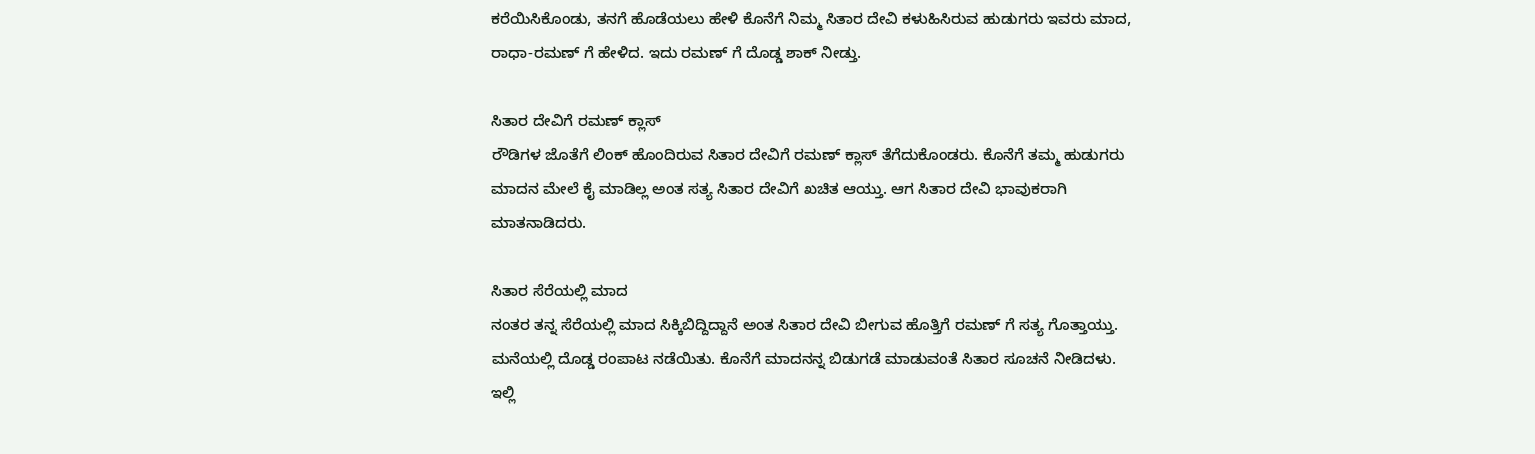ಕರೆಯಿಸಿಕೊಂಡು, ತನಗೆ ಹೊಡೆಯಲು ಹೇಳಿ ಕೊನೆಗೆ ನಿಮ್ಮ ಸಿತಾರ ದೇವಿ ಕಳುಹಿಸಿರುವ ಹುಡುಗರು ಇವರು ಮಾದ, ರಾಧಾ-ರಮಣ್ ಗೆ ಹೇಳಿದ. ಇದು ರಮಣ್ ಗೆ ದೊಡ್ಡ ಶಾಕ್ ನೀಡ್ತು.

ಸಿತಾರ ದೇವಿಗೆ ರಮಣ್ ಕ್ಲಾಸ್
ರೌಡಿಗಳ ಜೊತೆಗೆ ಲಿಂಕ್ ಹೊಂದಿರುವ ಸಿತಾರ ದೇವಿಗೆ ರಮಣ್ ಕ್ಲಾಸ್ ತೆಗೆದುಕೊಂಡರು. ಕೊನೆಗೆ ತಮ್ಮ ಹುಡುಗರು ಮಾದನ ಮೇಲೆ ಕೈ ಮಾಡಿಲ್ಲ ಅಂತ ಸತ್ಯ ಸಿತಾರ ದೇವಿಗೆ ಖಚಿತ ಆಯ್ತು. ಆಗ ಸಿತಾರ ದೇವಿ ಭಾವುಕರಾಗಿ ಮಾತನಾಡಿದರು.

ಸಿತಾರ ಸೆರೆಯಲ್ಲಿ ಮಾದ
ನಂತರ ತನ್ನ ಸೆರೆಯಲ್ಲಿ ಮಾದ ಸಿಕ್ಕಿಬಿದ್ದಿದ್ದಾನೆ ಅಂತ ಸಿತಾರ ದೇವಿ ಬೀಗುವ ಹೊತ್ತಿಗೆ ರಮಣ್ ಗೆ ಸತ್ಯ ಗೊತ್ತಾಯ್ತು. ಮನೆಯಲ್ಲಿ ದೊಡ್ಡ ರಂಪಾಟ ನಡೆಯಿತು. ಕೊನೆಗೆ ಮಾದನನ್ನ ಬಿಡುಗಡೆ ಮಾಡುವಂತೆ ಸಿತಾರ ಸೂಚನೆ ನೀಡಿದಳು. ಇಲ್ಲಿ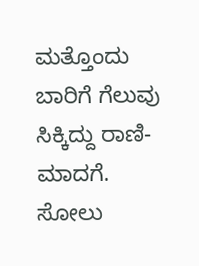ಮತ್ತೊಂದು ಬಾರಿಗೆ ಗೆಲುವು ಸಿಕ್ಕಿದ್ದು ರಾಣಿ-ಮಾದಗೆ. ಸೋಲು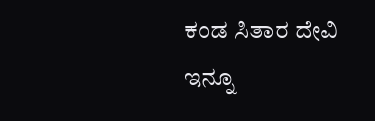ಕಂಡ ಸಿತಾರ ದೇವಿ ಇನ್ನೂ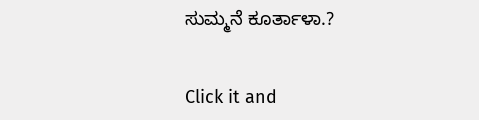ಸುಮ್ಮನೆ ಕೂರ್ತಾಳಾ.?


Click it and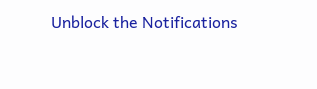Unblock the Notifications